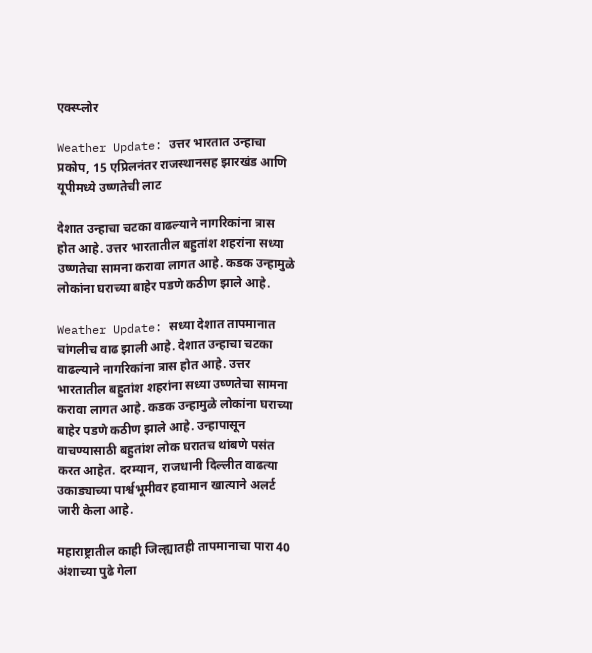एक्स्प्लोर

Weather Update: उत्तर भारतात उन्हाचा प्रकोप, 15 एप्रिलनंतर राजस्थानसह झारखंड आणि यूपीमध्ये उष्णतेची लाट

देशात उन्हाचा चटका वाढल्याने नागरिकांना त्रास होत आहे. उत्तर भारतातील बहुतांश शहरांना सध्या उष्णतेचा सामना करावा लागत आहे. कडक उन्हामुळे लोकांना घराच्या बाहेर पडणे कठीण झाले आहे.

Weather Update: सध्या देशात तापमानात चांगलीच वाढ झाली आहे. देशात उन्हाचा चटका वाढल्याने नागरिकांना त्रास होत आहे. उत्तर भारतातील बहुतांश शहरांना सध्या उष्णतेचा सामना करावा लागत आहे. कडक उन्हामुळे लोकांना घराच्या बाहेर पडणे कठीण झाले आहे. उन्हापासून वाचण्यासाठी बहुतांश लोक घरातच थांबणे पसंत करत आहेत. दरम्यान, राजधानी दिल्लीत वाढत्या उकाड्याच्या पार्श्वभूमीवर हवामान खात्याने अलर्ट जारी केला आहे.

महाराष्ट्रातील काही जिल्ह्यातही तापमानाचा पारा 40 अंशाच्या पुढे गेला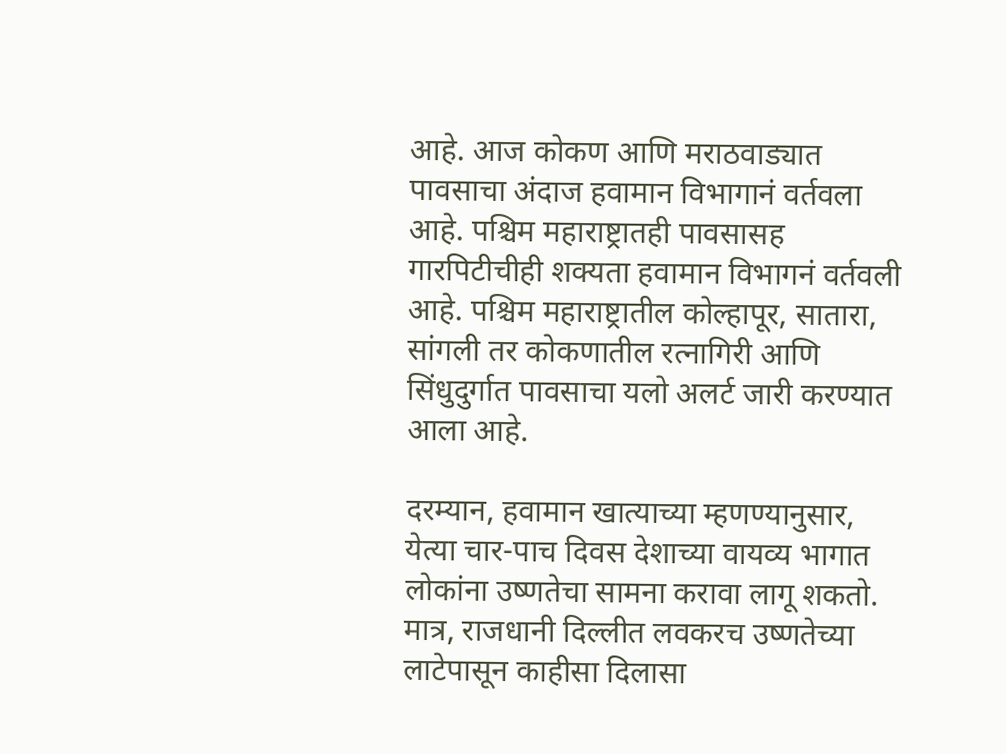आहे. आज कोकण आणि मराठवाड्यात पावसाचा अंदाज हवामान विभागानं वर्तवला आहे. पश्चिम महाराष्ट्रातही पावसासह गारपिटीचीही शक्यता हवामान विभागनं वर्तवली आहे. पश्चिम महाराष्ट्रातील कोल्हापूर, सातारा, सांगली तर कोकणातील रत्नागिरी आणि सिंधुदुर्गात पावसाचा यलो अलर्ट जारी करण्यात आला आहे.

दरम्यान, हवामान खात्याच्या म्हणण्यानुसार, येत्या चार-पाच दिवस देशाच्या वायव्य भागात लोकांना उष्णतेचा सामना करावा लागू शकतो. मात्र, राजधानी दिल्लीत लवकरच उष्णतेच्या लाटेपासून काहीसा दिलासा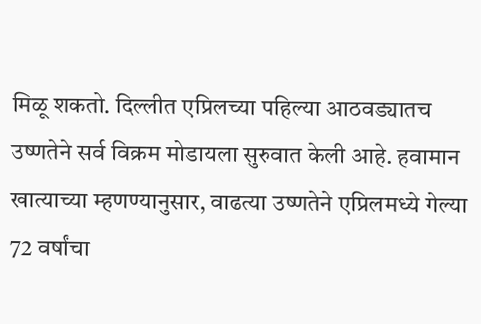मिळू शकतो. दिल्लीत एप्रिलच्या पहिल्या आठवड्यातच उष्णतेने सर्व विक्रम मोडायला सुरुवात केली आहे. हवामान खात्याच्या म्हणण्यानुसार, वाढत्या उष्णतेने एप्रिलमध्ये गेल्या 72 वर्षांचा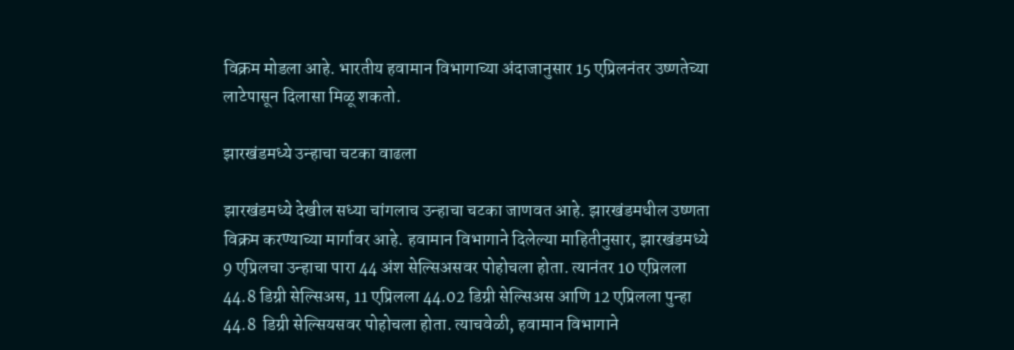विक्रम मोडला आहे. भारतीय हवामान विभागाच्या अंदाजानुसार 15 एप्रिलनंतर उष्णतेच्या लाटेपासून दिलासा मिळू शकतो.

झारखंडमध्ये उन्हाचा चटका वाढला

झारखंडमध्ये देखील सध्या चांगलाच उन्हाचा चटका जाणवत आहे. झारखंडमधील उष्णता विक्रम करण्याच्या मार्गावर आहे. हवामान विभागाने दिलेल्या माहितीनुसार, झारखंडमध्ये 9 एप्रिलचा उन्हाचा पारा 44 अंश सेल्सिअसवर पोहोचला होता. त्यानंतर 10 एप्रिलला 44.8 डिग्री सेल्सिअस, 11 एप्रिलला 44.02 डिग्री सेल्सिअस आणि 12 एप्रिलला पुन्हा 44.8  डिग्री सेल्सियसवर पोहोचला होता. त्याचवेळी, हवामान विभागाने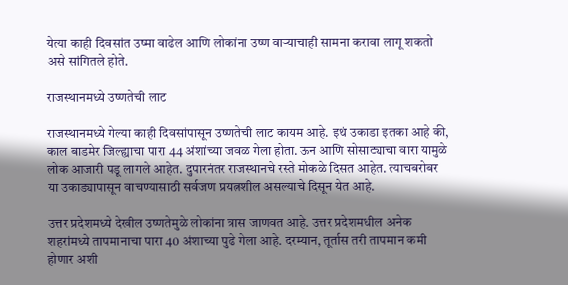येत्या काही दिवसांत उष्मा वाढेल आणि लोकांना उष्ण वाऱ्याचाही सामना करावा लागू शकतो असे सांगितले होते.

राजस्थानमध्ये उष्णतेची लाट

राजस्थानमध्ये गेल्या काही दिवसांपासून उष्णतेची लाट कायम आहे. इथं उकाडा इतका आहे की, काल बाडमेर जिल्ह्याचा पारा 44 अंशांच्या जवळ गेला होता. ऊन आणि सोसाट्याचा वारा यामुळे लोक आजारी पडू लागले आहेत. दुपारनंतर राजस्थानचे रस्ते मोकळे दिसत आहेत. त्याचबरोबर या उकाड्यापासून वाचण्यासाठी सर्वजण प्रयत्नशील असल्याचे दिसून येत आहे.

उत्तर प्रदेशमध्ये देखील उष्णतेमुळे लोकांना त्रास जाणवत आहे. उत्तर प्रदेशमधील अनेक शहरांमध्ये तापमानाचा पारा 40 अंशाच्या पुढे गेला आहे. दरम्यान, तूर्तास तरी तापमान कमी होणार अशी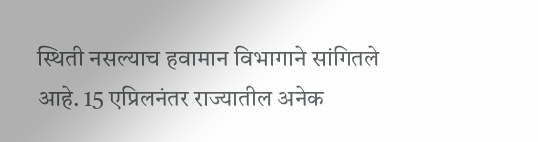स्थिती नसल्याच हवामान विभागाने सांगितले आहे. 15 एप्रिलनंतर राज्यातील अनेक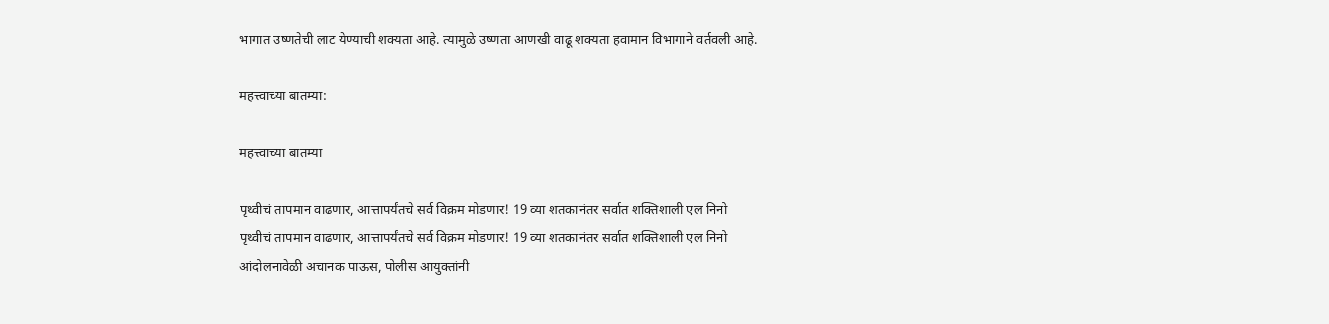भागात उष्णतेची लाट येण्याची शक्यता आहे. त्यामुळे उष्णता आणखी वाढू शक्यता हवामान विभागाने वर्तवली आहे.

महत्त्वाच्या बातम्या:

महत्त्वाच्या बातम्या

पृथ्वीचं तापमान वाढणार, आत्तापर्यंतचे सर्व विक्रम मोडणार! 19 व्या शतकानंतर सर्वात शक्तिशाली एल निनो
पृथ्वीचं तापमान वाढणार, आत्तापर्यंतचे सर्व विक्रम मोडणार! 19 व्या शतकानंतर सर्वात शक्तिशाली एल निनो
आंदोलनावेळी अचानक पाऊस, पोलीस आयुक्तांनी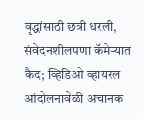वृद्धांसाठी छत्री धरली, संवेदनशीलपणा कॅमेऱ्यात कैद; व्हिडिओ व्हायरल
आंदोलनावेळी अचानक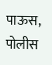पाऊस, पोलीस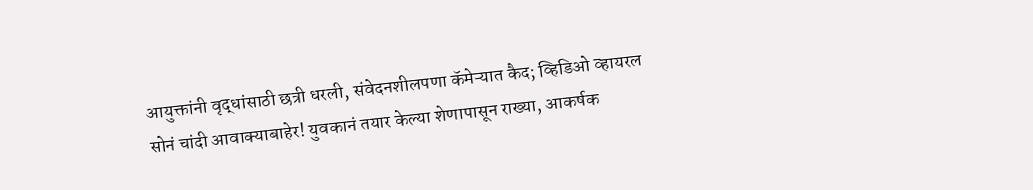आयुक्तांनी वृद्धांसाठी छत्री धरली, संवेदनशीलपणा कॅमेऱ्यात कैद; व्हिडिओ व्हायरल
सोनं चांदी आवाक्याबाहेर! युवकानं तयार केल्या शेणापासून राख्या, आकर्षक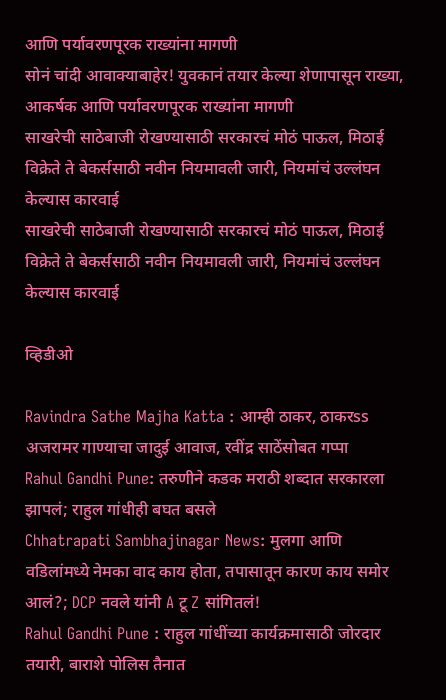आणि पर्यावरणपूरक राख्यांना मागणी
सोनं चांदी आवाक्याबाहेर! युवकानं तयार केल्या शेणापासून राख्या, आकर्षक आणि पर्यावरणपूरक राख्यांना मागणी
साखरेची साठेबाजी रोखण्यासाठी सरकारचं मोठं पाऊल, मिठाई विक्रेते ते बेकर्ससाठी नवीन नियमावली जारी, नियमांचं उल्लंघन केल्यास कारवाई
साखरेची साठेबाजी रोखण्यासाठी सरकारचं मोठं पाऊल, मिठाई विक्रेते ते बेकर्ससाठी नवीन नियमावली जारी, नियमांचं उल्लंघन केल्यास कारवाई

व्हिडीओ

Ravindra Sathe Majha Katta : आम्ही ठाकर, ठाकरss अजरामर गाण्याचा जादुई आवाज, रवींद्र साठेंसोबत गप्पा
Rahul Gandhi Pune: तरुणीने कडक मराठी शब्दात सरकारला झापलं; राहुल गांधीही बघत बसले
Chhatrapati Sambhajinagar News: मुलगा आणि वडिलांमध्ये नेमका वाद काय होता, तपासातून कारण काय समोर आलं?; DCP नवले यांनी A टू Z सांगितलं!
Rahul Gandhi Pune : राहुल गांधींच्या कार्यक्रमासाठी जोरदार तयारी, बाराशे पोलिस तैनात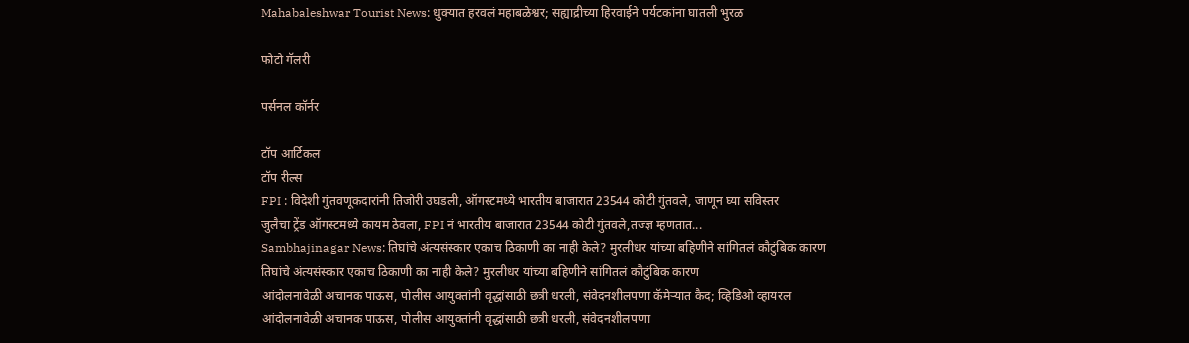Mahabaleshwar Tourist News: धुक्यात हरवलं महाबळेश्वर; सह्याद्रीच्या हिरवाईने पर्यटकांना घातली भुरळ

फोटो गॅलरी

पर्सनल कॉर्नर

टॉप आर्टिकल
टॉप रील्स
FPI : विदेशी गुंतवणूकदारांनी तिजोरी उघडली, ऑगस्टमध्ये भारतीय बाजारात 23544 कोटी गुंतवले, जाणून घ्या सविस्तर
जुलैचा ट्रेंड ऑगस्टमध्ये कायम ठेवला, FPI नं भारतीय बाजारात 23544 कोटी गुंतवले,तज्ज्ञ म्हणतात...
Sambhajinagar News: तिघांचे अंत्यसंस्कार एकाच ठिकाणी का नाही केले? मुरलीधर यांच्या बहिणीने सांगितलं कौटुंबिक कारण
तिघांचे अंत्यसंस्कार एकाच ठिकाणी का नाही केले? मुरलीधर यांच्या बहिणीने सांगितलं कौटुंबिक कारण
आंदोलनावेळी अचानक पाऊस, पोलीस आयुक्तांनी वृद्धांसाठी छत्री धरली, संवेदनशीलपणा कॅमेऱ्यात कैद; व्हिडिओ व्हायरल
आंदोलनावेळी अचानक पाऊस, पोलीस आयुक्तांनी वृद्धांसाठी छत्री धरली, संवेदनशीलपणा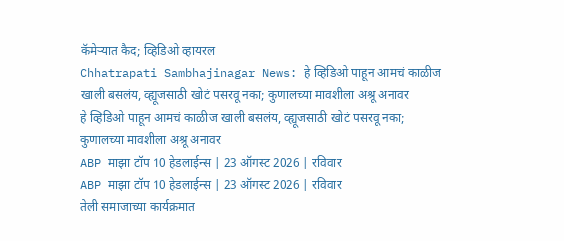कॅमेऱ्यात कैद; व्हिडिओ व्हायरल
Chhatrapati Sambhajinagar News: हे व्हिडिओ पाहून आमचं काळीज खाली बसलंय, व्ह्यूजसाठी खोटं पसरवू नका; कुणालच्या मावशीला अश्रू अनावर
हे व्हिडिओ पाहून आमचं काळीज खाली बसलंय, व्ह्यूजसाठी खोटं पसरवू नका; कुणालच्या मावशीला अश्रू अनावर
ABP माझा टॉप 10 हेडलाईन्स | 23 ऑगस्ट 2026 | रविवार
ABP माझा टॉप 10 हेडलाईन्स | 23 ऑगस्ट 2026 | रविवार
तेली समाजाच्या कार्यक्रमात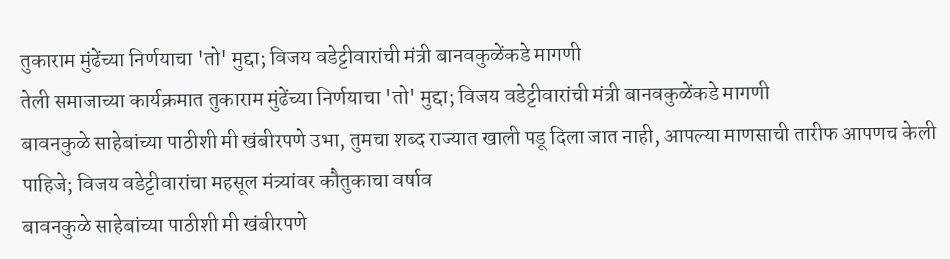तुकाराम मुंढेंच्या निर्णयाचा 'तो' मुद्दा; विजय वडेट्टीवारांची मंत्री बानवकुळेंकडे मागणी
तेली समाजाच्या कार्यक्रमात तुकाराम मुंढेंच्या निर्णयाचा 'तो' मुद्दा; विजय वडेट्टीवारांची मंत्री बानवकुळेंकडे मागणी
बावनकुळे साहेबांच्या पाठीशी मी खंबीरपणे उभा, तुमचा शब्द राज्यात खाली पडू दिला जात नाही, आपल्या माणसाची तारीफ आपणच केली पाहिजे; विजय वडेट्टीवारांचा महसूल मंत्र्यांवर कौतुकाचा वर्षाव
बावनकुळे साहेबांच्या पाठीशी मी खंबीरपणे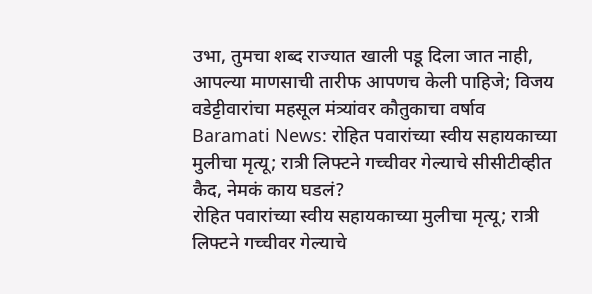उभा, तुमचा शब्द राज्यात खाली पडू दिला जात नाही, आपल्या माणसाची तारीफ आपणच केली पाहिजे; विजय वडेट्टीवारांचा महसूल मंत्र्यांवर कौतुकाचा वर्षाव
Baramati News: रोहित पवारांच्या स्वीय सहायकाच्या मुलीचा मृत्यू; रात्री लिफ्टने गच्चीवर गेल्याचे सीसीटीव्हीत कैद, नेमकं काय घडलं?
रोहित पवारांच्या स्वीय सहायकाच्या मुलीचा मृत्यू; रात्री लिफ्टने गच्चीवर गेल्याचे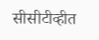सीसीटीव्हीत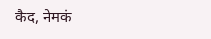कैद, नेमकं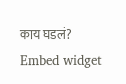काय घडलं?
Embed widget